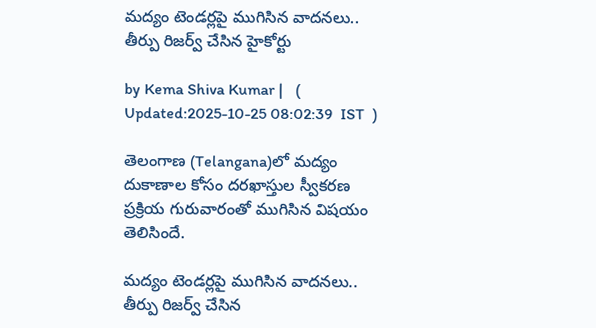మద్యం టెండర్లపై ముగిసిన వాదనలు.. తీర్పు రిజర్వ్ చేసిన హైకోర్టు

by Kema Shiva Kumar |   (  Updated:2025-10-25 08:02:39  IST  )

తెలంగాణ (Telangana)లో మద్యం దుకాణాల కోసం దరఖాస్తుల స్వీకరణ ప్రక్రియ గురువారంతో ముగిసిన విషయం తెలిసిందే.

మద్యం టెండర్లపై ముగిసిన వాదనలు.. తీర్పు రిజర్వ్ చేసిన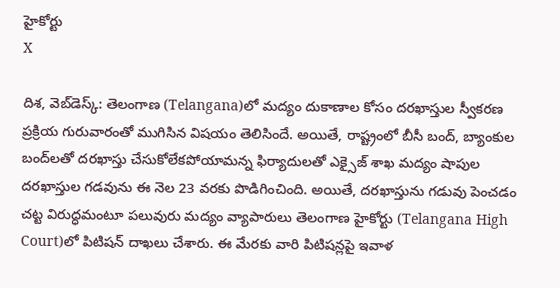హైకోర్టు
X

దిశ, వెబ్‌డెస్క్: తెలంగాణ (Telangana)లో మద్యం దుకాణాల కోసం దరఖాస్తుల స్వీకరణ ప్రక్రియ గురువారంతో ముగిసిన విషయం తెలిసిందే. అయితే, రాష్ట్రంలో బీసీ బంద్‌, బ్యాంకుల బంద్‌లతో దరఖాస్తు చేసుకోలేకపోయామన్న ఫిర్యాదులతో ఎక్సైజ్‌ శాఖ మద్యం షాపుల దరఖాస్తుల గడవును ఈ నెల 23 వరకు పొడిగించింది. అయితే, దరఖాస్తును గడువు పెంచడం చట్ట విరుద్ధమంటూ పలువురు మద్యం వ్యాపారులు తెలంగాణ హైకోర్టు (Telangana High Court)లో పిటిషన్ దాఖలు చేశారు. ఈ మేరకు వారి పిటిషన్లపై ఇవాళ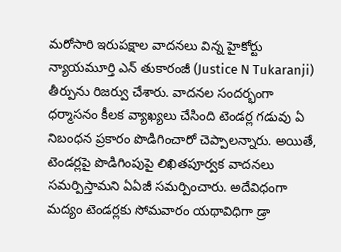మరోసారి ఇరుపక్షాల వాదనలు విన్న హైకోర్టు న్యాయమూర్తి ఎన్ తుకారంజీ (Justice N Tukaranji) తీర్పును రిజర్వు చేశారు. వాదనల సందర్భంగా ధర్మాసనం కీలక వ్యాఖ్యలు చేసింది టెండర్ల గడువు ఏ నిబంధన ప్రకారం పొడిగించారో చెప్పాలన్నారు. అయితే, టెండర్లపై పొడిగింపుపై లిఖితపూర్వక వాదనలు సమర్పిస్తామని ఏఏజీ సమర్పించారు. అదేవిధంగా మద్యం టెండర్లకు సోమవారం యథావిధిగా డ్రా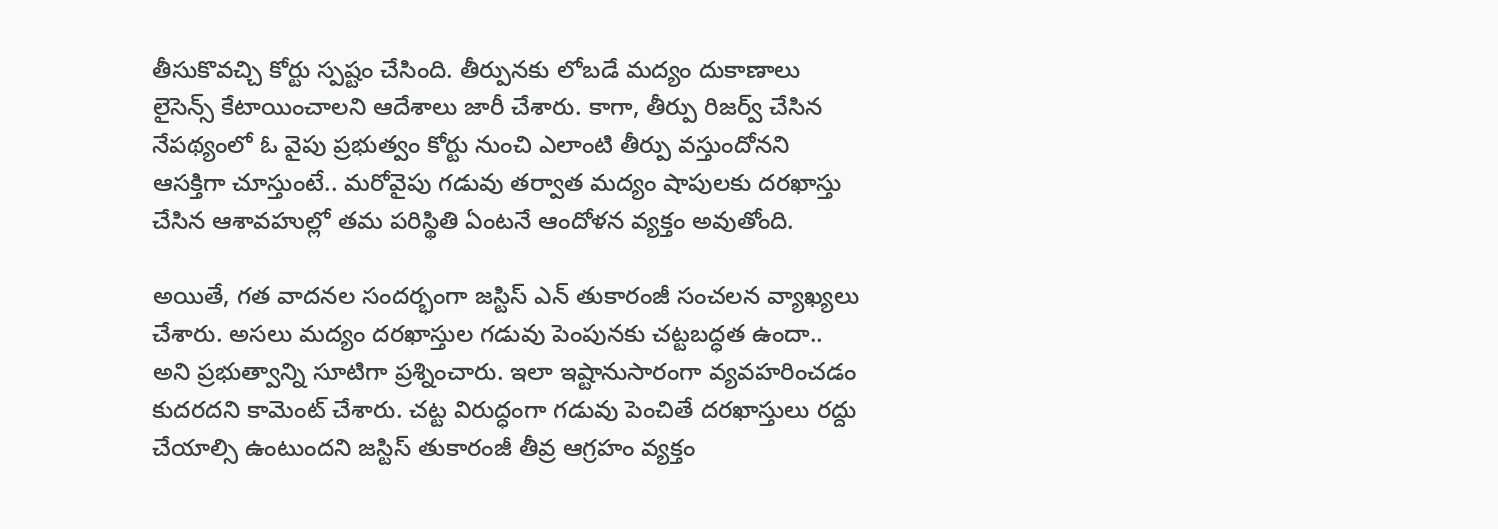తీసుకొవచ్చి కోర్టు స్పష్టం చేసింది. తీర్పునకు లోబడే మద్యం దుకాణాలు లైసెన్స్ కేటాయించాలని ఆదేశాలు జారీ చేశారు. కాగా, తీర్పు రిజర్వ్ చేసిన నేపథ్యంలో ఓ వైపు ప్రభుత్వం కోర్టు నుంచి ఎలాంటి తీర్పు వస్తుందోనని ఆసక్తిగా చూస్తుంటే.. మరోవైపు గడువు తర్వాత మద్యం షాపులకు దరఖాస్తు చేసిన ఆశావహుల్లో తమ పరిస్థితి ఏంటనే ఆందోళన వ్యక్తం అవుతోంది.

అయితే, గత వాదనల సందర్భంగా జస్టిస్ ఎన్ తుకారంజీ సంచలన వ్యాఖ్యలు చేశారు. అసలు మద్యం దరఖాస్తుల గడువు పెంపునకు చట్టబద్ధత ఉందా.. అని ప్రభుత్వాన్ని సూటిగా ప్రశ్నించారు. ఇలా ఇష్టానుసారంగా వ్యవహరించడం కుదరదని కామెంట్ చేశారు. చట్ట విరుద్ధంగా గడువు పెంచితే దరఖాస్తులు రద్దు చేయాల్సి ఉంటుందని జస్టిస్ తుకారం‌జీ తీవ్ర ఆగ్రహం వ్యక్తం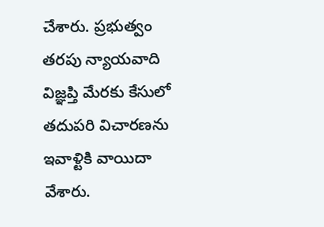చేశారు. ప్రభుత్వం తరపు న్యాయవాది విజ్ఞప్తి మేరకు కేసులో తదుపరి విచారణను ఇవాళ్టికి వాయిదా వేశారు.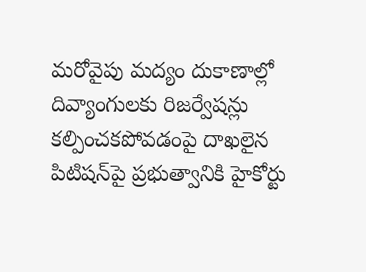మరోవైపు మద్యం దుకాణాల్లో దివ్యాంగులకు రిజర్వేషన్లు కల్పించకపోవడంపై దాఖలైన పిటిషన్‌పై ప్రభుత్వానికి హైకోర్టు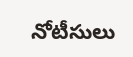నోటీసులు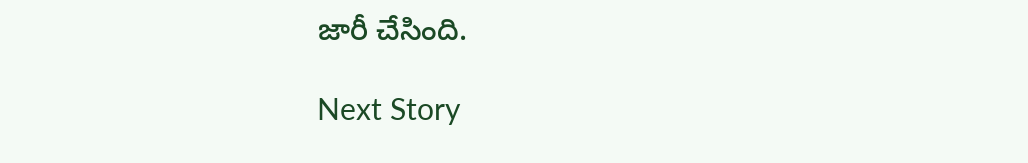జారీ చేసింది.

Next Story